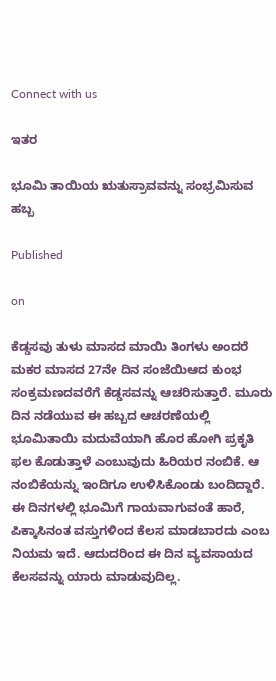Connect with us

ಇತರ

ಭೂಮಿ ತಾಯಿಯ ಋತುಸ್ರಾವವನ್ನು ಸಂಭ್ರಮಿಸುವ ಹಬ್ಬ

Published

on

ಕೆಡ್ಡಸವು ತುಳು ಮಾಸದ ಮಾಯಿ ತಿಂಗಳು ಅಂದರೆ ಮಕರ ಮಾಸದ 27ನೇ ದಿನ ಸಂಜೆಯಿಆದ ಕುಂಭ ಸಂಕ್ರಮಣದವರೆಗೆ ಕೆಡ್ಡಸವನ್ನು ಆಚರಿಸುತ್ತಾರೆ. ಮೂರು ದಿನ ನಡೆಯುವ ಈ ಹಬ್ಬದ ಆಚರಣೆಯಲ್ಲಿ ಭೂಮಿತಾಯಿ ಮದುವೆಯಾಗಿ ಹೊರ ಹೋಗಿ ಪ್ರಕೃತಿ ಫಲ ಕೊಡುತ್ತಾಳೆ ಎಂಬುವುದು ಹಿರಿಯರ ನಂಬಿಕೆ. ಆ ನಂಬಿಕೆಯನ್ನು ಇಂದಿಗೂ ಉಳಿಸಿಕೊಂಡು ಬಂದಿದ್ದಾರೆ. ಈ ದಿನಗಳಲ್ಲಿ ಭೂಮಿಗೆ ಗಾಯವಾಗುವಂತೆ ಹಾರೆ, ಪಿಕ್ಕಾಸಿನಂತ ವಸ್ತುಗಳಿಂದ ಕೆಲಸ ಮಾಡಬಾರದು ಎಂಬ ನಿಯಮ ಇದೆ. ಆದುದರಿಂದ ಈ ದಿನ ವ್ಯವಸಾಯದ ಕೆಲಸವನ್ನು ಯಾರು ಮಾಡುವುದಿಲ್ಲ.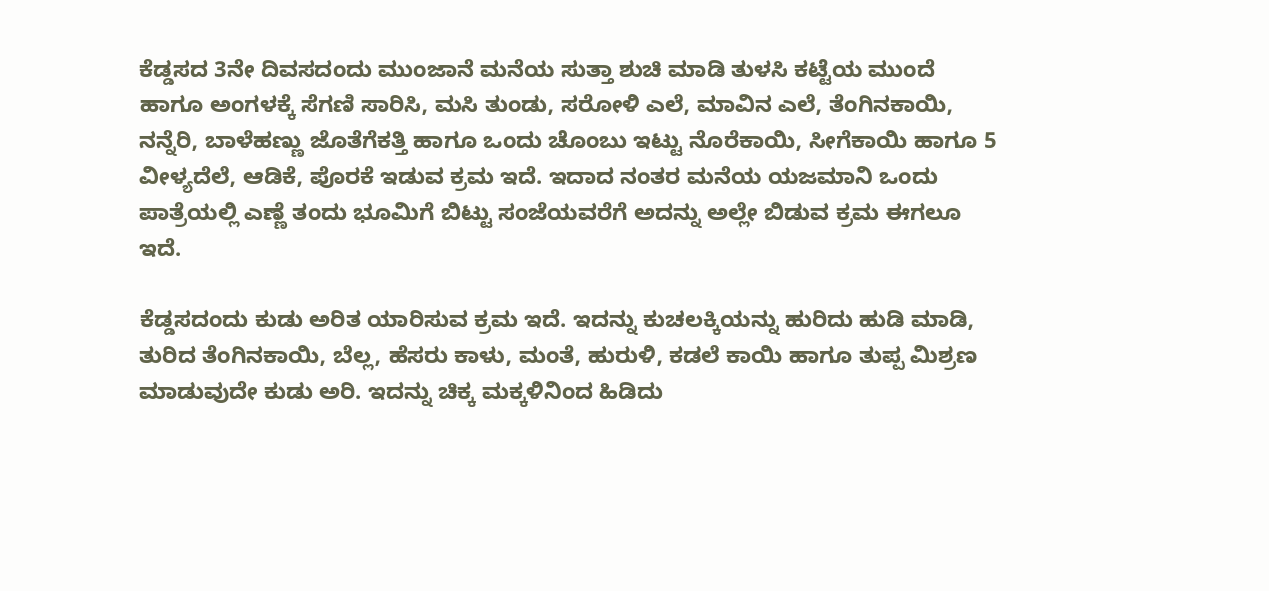ಕೆಡ್ಡಸದ 3ನೇ ದಿವಸದಂದು ಮುಂಜಾನೆ ಮನೆಯ ಸುತ್ತಾ ಶುಚಿ ಮಾಡಿ ತುಳಸಿ ಕಟ್ಟೆಯ ಮುಂದೆ ಹಾಗೂ ಅಂಗಳಕ್ಕೆ ಸೆಗಣಿ ಸಾರಿಸಿ, ಮಸಿ ತುಂಡು, ಸರೋಳಿ ಎಲೆ, ಮಾವಿನ ಎಲೆ, ತೆಂಗಿನಕಾಯಿ, ನನ್ನೆರಿ, ಬಾಳೆಹಣ್ಣು ಜೊತೆಗೆಕತ್ತಿ ಹಾಗೂ ಒಂದು ಚೊಂಬು ಇಟ್ಟು ನೊರೆಕಾಯಿ, ಸೀಗೆಕಾಯಿ ಹಾಗೂ 5 ವೀಳ್ಯದೆಲೆ, ಆಡಿಕೆ, ಪೊರಕೆ ಇಡುವ ಕ್ರಮ ಇದೆ. ಇದಾದ ನಂತರ ಮನೆಯ ಯಜಮಾನಿ ಒಂದು ಪಾತ್ರೆಯಲ್ಲಿ ಎಣ್ಣೆ ತಂದು ಭೂಮಿಗೆ ಬಿಟ್ಟು ಸಂಜೆಯವರೆಗೆ ಅದನ್ನು ಅಲ್ಲೇ ಬಿಡುವ ಕ್ರಮ ಈಗಲೂ ಇದೆ.

ಕೆಡ್ಡಸದಂದು ಕುಡು ಅರಿತ ಯಾರಿಸುವ ಕ್ರಮ ಇದೆ. ಇದನ್ನು ಕುಚಲಕ್ಕಿಯನ್ನು ಹುರಿದು ಹುಡಿ ಮಾಡಿ, ತುರಿದ ತೆಂಗಿನಕಾಯಿ, ಬೆಲ್ಲ, ಹೆಸರು ಕಾಳು, ಮಂತೆ, ಹುರುಳಿ, ಕಡಲೆ ಕಾಯಿ ಹಾಗೂ ತುಪ್ಪ ಮಿಶ್ರಣ ಮಾಡುವುದೇ ಕುಡು ಅರಿ. ಇದನ್ನು ಚಿಕ್ಕ ಮಕ್ಕಳಿನಿಂದ ಹಿಡಿದು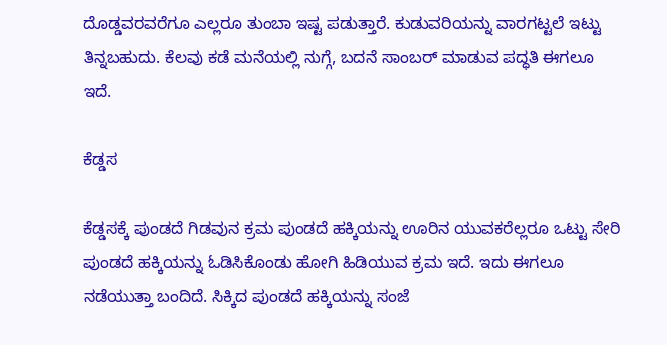ದೊಡ್ಡವರವರೆಗೂ ಎಲ್ಲರೂ ತುಂಬಾ ಇಷ್ಟ ಪಡುತ್ತಾರೆ. ಕುಡುವರಿಯನ್ನು ವಾರಗಟ್ಟಲೆ ಇಟ್ಟು ತಿನ್ನಬಹುದು. ಕೆಲವು ಕಡೆ ಮನೆಯಲ್ಲಿ ನುಗ್ಗೆ, ಬದನೆ ಸಾಂಬರ್ ಮಾಡುವ ಪದ್ಧತಿ ಈಗಲೂ ಇದೆ.

ಕೆಡ್ಡಸ

ಕೆಡ್ಡಸಕ್ಕೆ ಪುಂಡದೆ ಗಿಡವುನ ಕ್ರಮ ಪುಂಡದೆ ಹಕ್ಕಿಯನ್ನು ಊರಿನ ಯುವಕರೆಲ್ಲರೂ ಒಟ್ಟು ಸೇರಿ ಪುಂಡದೆ ಹಕ್ಕಿಯನ್ನು ಓಡಿಸಿಕೊಂಡು ಹೋಗಿ ಹಿಡಿಯುವ ಕ್ರಮ ಇದೆ. ಇದು ಈಗಲೂ ನಡೆಯುತ್ತಾ ಬಂದಿದೆ. ಸಿಕ್ಕಿದ ಪುಂಡದೆ ಹಕ್ಕಿಯನ್ನು ಸಂಜೆ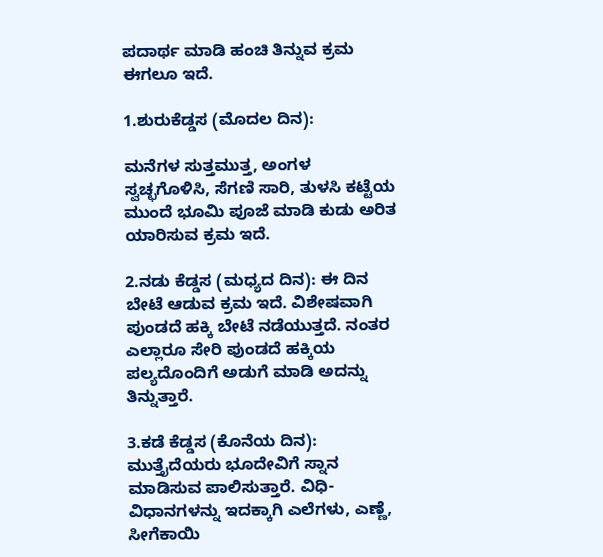ಪದಾರ್ಥ ಮಾಡಿ ಹಂಚಿ ತಿನ್ನುವ ಕ್ರಮ ಈಗಲೂ ಇದೆ.

1.ಶುರುಕೆಡ್ಡಸ (ಮೊದಲ ದಿನ):

ಮನೆಗಳ ಸುತ್ತಮುತ್ತ, ಅಂಗಳ ಸ್ವಚ್ಛಗೊಳಿಸಿ, ಸೆಗಣಿ ಸಾರಿ, ತುಳಸಿ ಕಟ್ಟೆಯ ಮುಂದೆ ಭೂಮಿ ಪೂಜೆ ಮಾಡಿ ಕುಡು ಅರಿತ ಯಾರಿಸುವ ಕ್ರಮ ಇದೆ.

2.ನಡು ಕೆಡ್ಡಸ (ಮಧ್ಯದ ದಿನ): ಈ ದಿನ ಬೇಟೆ ಆಡುವ ಕ್ರಮ ಇದೆ. ವಿಶೇಷವಾಗಿ ಪುಂಡದೆ ಹಕ್ಕಿ ಬೇಟೆ ನಡೆಯುತ್ತದೆ. ನಂತರ ಎಲ್ಲಾರೂ ಸೇರಿ ಪುಂಡದೆ ಹಕ್ಕಿಯ ಪಲ್ಯದೊಂದಿಗೆ ಅಡುಗೆ ಮಾಡಿ ಅದನ್ನು ತಿನ್ನುತ್ತಾರೆ.

3.ಕಡೆ ಕೆಡ್ಡಸ (ಕೊನೆಯ ದಿನ): ಮುತ್ತೈದೆಯರು ಭೂದೇವಿಗೆ ಸ್ನಾನ ಮಾಡಿಸುವ ಪಾಲಿಸುತ್ತಾರೆ. ವಿಧಿ-ವಿಧಾನಗಳನ್ನು ಇದಕ್ಕಾಗಿ ಎಲೆಗಳು, ಎಣ್ಣೆ, ಸೀಗೆಕಾಯಿ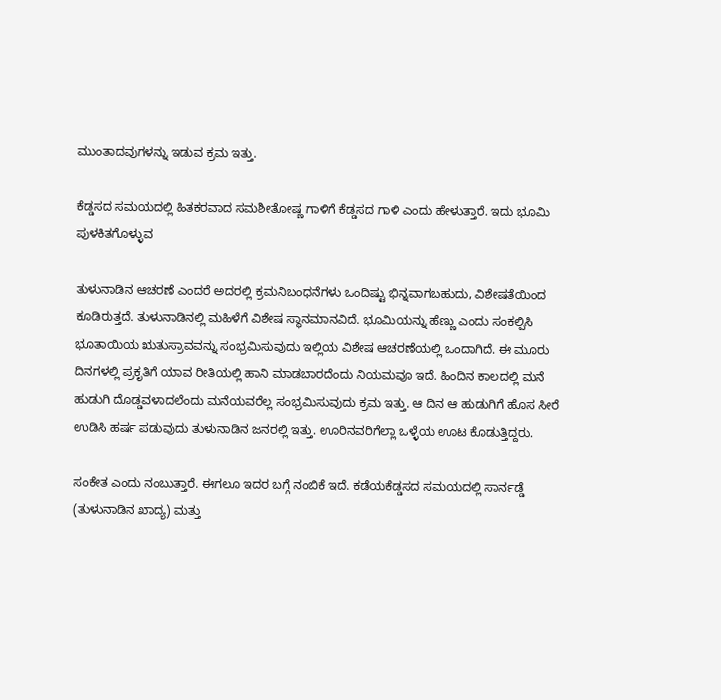ಮುಂತಾದವುಗಳನ್ನು ಇಡುವ ಕ್ರಮ ಇತ್ತು.

ಕೆಡ್ಡಸದ ಸಮಯದಲ್ಲಿ ಹಿತಕರವಾದ ಸಮಶೀತೋಷ್ಣ ಗಾಳಿಗೆ ಕೆಡ್ಡಸದ ಗಾಳಿ ಎಂದು ಹೇಳುತ್ತಾರೆ. ಇದು ಭೂಮಿ ಪುಳಕಿತಗೊಳ್ಳುವ

ತುಳುನಾಡಿನ ಆಚರಣೆ ಎಂದರೆ ಅದರಲ್ಲಿ ಕ್ರಮನಿಬಂಧನೆಗಳು ಒಂದಿಷ್ಟು ಭಿನ್ನವಾಗಬಹುದು, ವಿಶೇಷತೆಯಿಂದ ಕೂಡಿರುತ್ತದೆ. ತುಳುನಾಡಿನಲ್ಲಿ ಮಹಿಳೆಗೆ ವಿಶೇಷ ಸ್ಥಾನಮಾನವಿದೆ. ಭೂಮಿಯನ್ನು ಹೆಣ್ಣು ಎಂದು ಸಂಕಲ್ಪಿಸಿ ಭೂತಾಯಿಯ ಋತುಸ್ರಾವವನ್ನು ಸಂಭ್ರಮಿಸುವುದು ಇಲ್ಲಿಯ ವಿಶೇಷ ಆಚರಣೆಯಲ್ಲಿ ಒಂದಾಗಿದೆ. ಈ ಮೂರು ದಿನಗಳಲ್ಲಿ ಪ್ರಕೃತಿಗೆ ಯಾವ ರೀತಿಯಲ್ಲಿ ಹಾನಿ ಮಾಡಬಾರದೆಂದು ನಿಯಮವೂ ಇದೆ. ಹಿಂದಿನ ಕಾಲದಲ್ಲಿ ಮನೆ ಹುಡುಗಿ ದೊಡ್ಡವಳಾದಲೆಂದು ಮನೆಯವರೆಲ್ಲ ಸಂಭ್ರಮಿಸುವುದು ಕ್ರಮ ಇತ್ತು. ಆ ದಿನ ಆ ಹುಡುಗಿಗೆ ಹೊಸ ಸೀರೆ ಉಡಿಸಿ ಹರ್ಷ ಪಡುವುದು ತುಳುನಾಡಿನ ಜನರಲ್ಲಿ ಇತ್ತು. ಊರಿನವರಿಗೆಲ್ಲಾ ಒಳ್ಳೆಯ ಊಟ ಕೊಡುತ್ತಿದ್ದರು.

ಸಂಕೇತ ಎಂದು ನಂಬುತ್ತಾರೆ. ಈಗಲೂ ಇದರ ಬಗ್ಗೆ ನಂಬಿಕೆ ಇದೆ. ಕಡೆಯಕೆಡ್ಡಸದ ಸಮಯದಲ್ಲಿ ಸಾರ್ನಡ್ಡೆ (ತುಳುನಾಡಿನ ಖಾದ್ಯ) ಮತ್ತು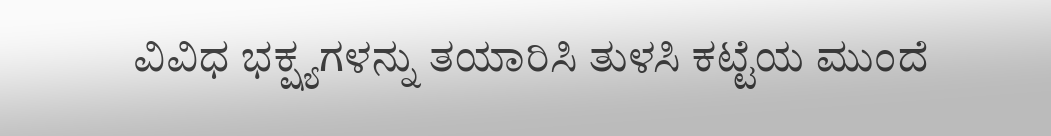ವಿವಿಧ ಭಕ್ಷ್ಯಗಳನ್ನು ತಯಾರಿಸಿ ತುಳಸಿ ಕಟ್ಟೆಯ ಮುಂದೆ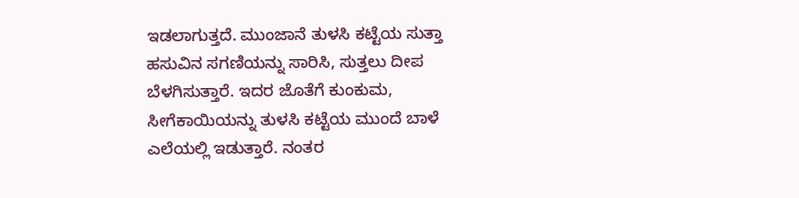ಇಡಲಾಗುತ್ತದೆ. ಮುಂಜಾನೆ ತುಳಸಿ ಕಟ್ಟೆಯ ಸುತ್ತಾ ಹಸುವಿನ ಸಗಣಿಯನ್ನು ಸಾರಿಸಿ, ಸುತ್ತಲು ದೀಪ ಬೆಳಗಿಸುತ್ತಾರೆ. ಇದರ ಜೊತೆಗೆ ಕುಂಕುಮ, ಸೀಗೆಕಾಯಿಯನ್ನು ತುಳಸಿ ಕಟ್ಟೆಯ ಮುಂದೆ ಬಾಳೆ ಎಲೆಯಲ್ಲಿ ಇಡುತ್ತಾರೆ. ನಂತರ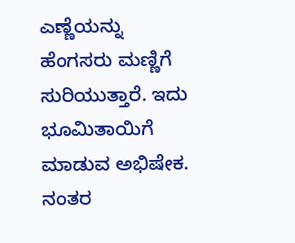ಎಣ್ಣೆಯನ್ನು ಹೆಂಗಸರು ಮಣ್ಣಿಗೆ ಸುರಿಯುತ್ತಾರೆ. ಇದು ಭೂಮಿತಾಯಿಗೆ ಮಾಡುವ ಅಭಿಷೇಕ. ನಂತರ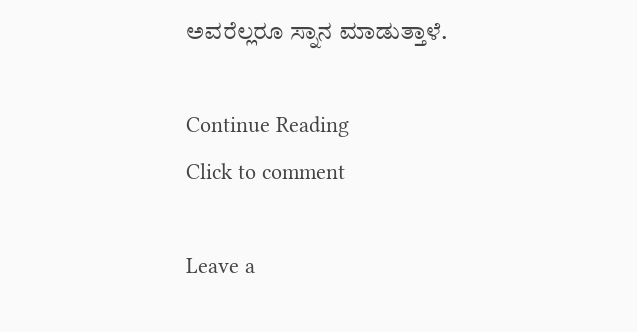ಅವರೆಲ್ಲರೂ ಸ್ನಾನ ಮಾಡುತ್ತಾಳೆ.

Continue Reading
Click to comment

Leave a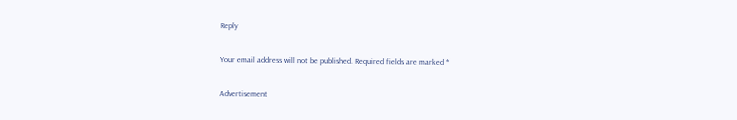Reply

Your email address will not be published. Required fields are marked *

Advertisement